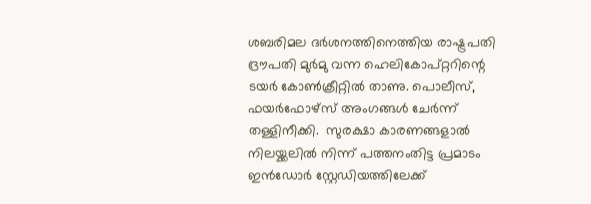ശബരിമല ദർശനത്തിനെത്തിയ രാഷ്ട്രപതി ദ്രൗപതി മുർമു വന്ന ഹെലികോപ്റ്ററിന്റെ ടയര്‍ കോണ്‍ക്രീറ്റില്‍ താണു. പൊലീസ്, ഫയര്‍ഫോഴ്സ് അംഗങ്ങള്‍ ചേര്‍ന്ന് തള്ളിനീക്കി.  സുരക്ഷാ കാരണങ്ങളാൽ നിലയ്ക്കലിൽ നിന്ന് പത്തനംതിട്ട പ്രമാടം ഇൻഡോർ സ്റ്റേഡിയത്തിലേക്ക്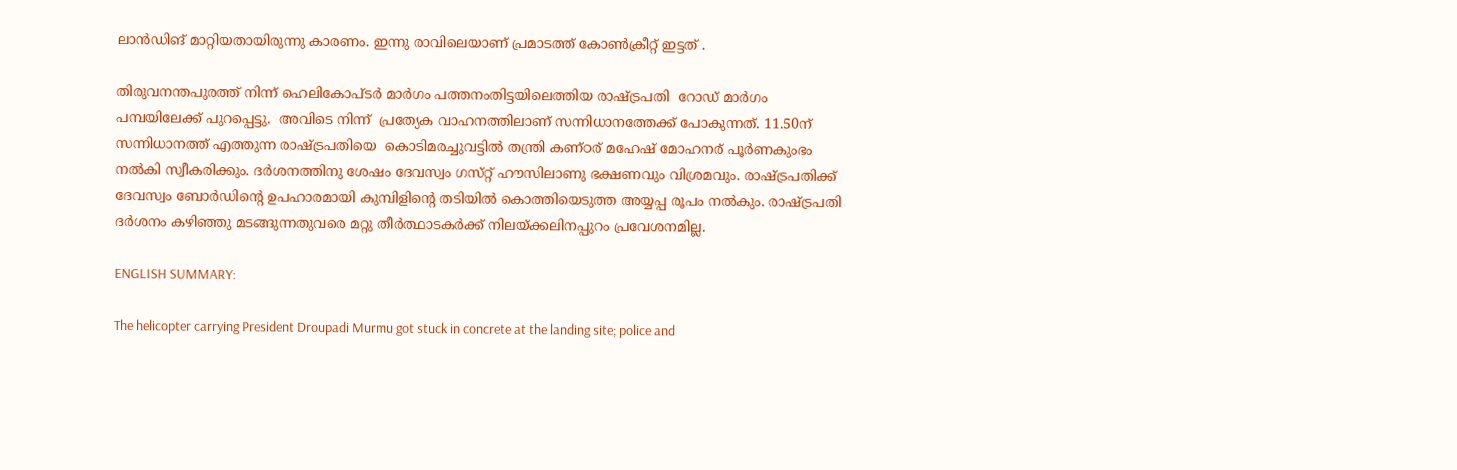ലാന്‍ഡിങ് മാറ്റിയതായിരുന്നു കാരണം. ഇന്നു രാവിലെയാണ് പ്രമാടത്ത് കോണ്‍ക്രീറ്റ് ഇട്ടത് .

തിരുവനന്തപുരത്ത് നിന്ന് ഹെലികോപ്ടര്‍ മാര്‍ഗം പത്തനംതിട്ടയിലെത്തിയ രാഷ്ട്രപതി  റോഡ് മാര്‍ഗം പമ്പയിലേക്ക് പുറപ്പെട്ടു.  അവിടെ നിന്ന്  പ്രത്യേക വാഹനത്തിലാണ് സന്നിധാനത്തേക്ക് പോകുന്നത്. 11.50ന് സന്നിധാനത്ത് എത്തുന്ന രാഷ്ട്രപതിയെ  കൊടിമരച്ചുവട്ടിൽ തന്ത്രി കണ്ഠര് മഹേഷ് മോഹനര് പൂർണകുംഭം നൽകി സ്വീകരിക്കും. ദർശനത്തിനു ശേഷം ദേവസ്വം ഗസ്‌റ്റ് ഹൗസിലാണു ഭക്ഷണവും വിശ്രമവും. രാഷ്ട്രപതിക്ക് ദേവസ്വം ബോർഡിന്റെ ഉപഹാരമായി കുമ്പിളിന്റെ തടിയിൽ കൊത്തിയെടുത്ത അയ്യപ്പ രൂപം നൽകും. രാഷ്ട്രപതി ദർശനം കഴിഞ്ഞു മടങ്ങുന്നതുവരെ മറ്റു തീർത്ഥാടകർക്ക് നിലയ്ക്കലിനപ്പുറം പ്രവേശനമില്ല.

ENGLISH SUMMARY:

The helicopter carrying President Droupadi Murmu got stuck in concrete at the landing site; police and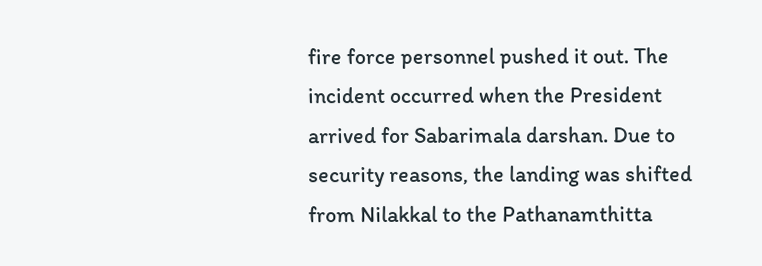fire force personnel pushed it out. The incident occurred when the President arrived for Sabarimala darshan. Due to security reasons, the landing was shifted from Nilakkal to the Pathanamthitta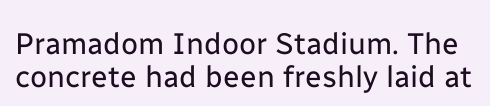Pramadom Indoor Stadium. The concrete had been freshly laid at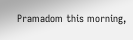Pramadom this morning,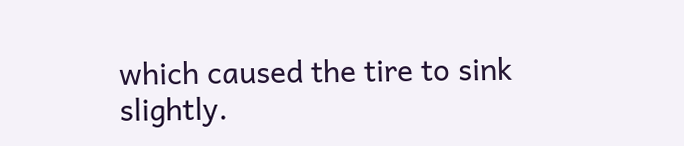which caused the tire to sink slightly.